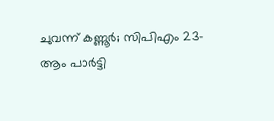ചുവന്ന് കണ്ണൂര്‍; സിപിഎം 23-ആം പാര്‍ട്ടി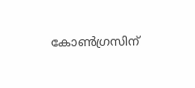കോണ്‍ഗ്രസിന്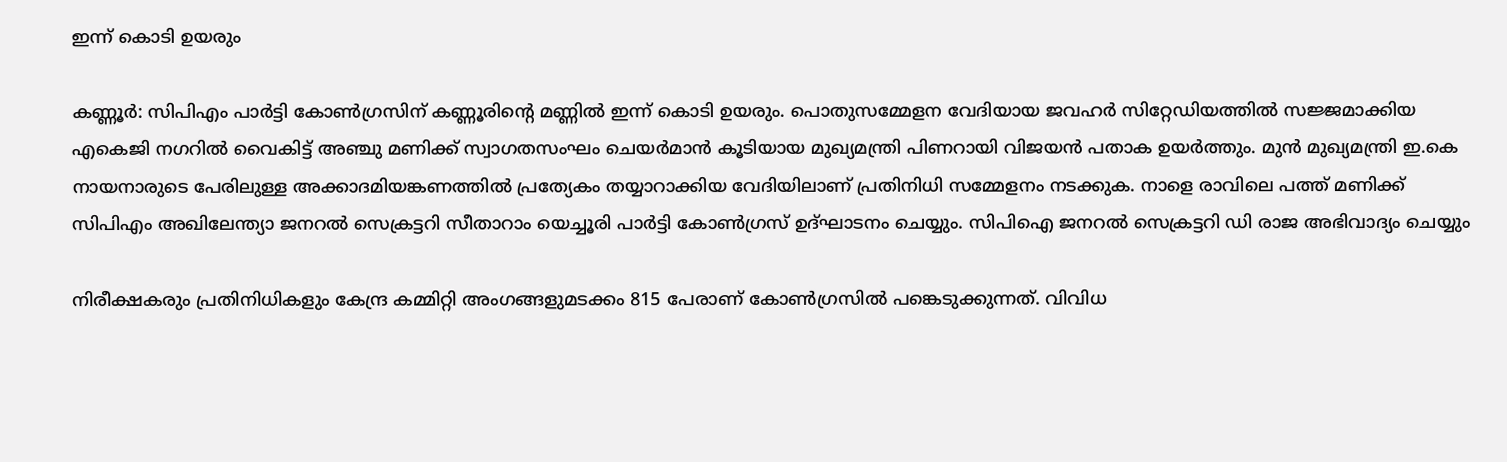ഇന്ന് കൊടി ഉയരും

കണ്ണൂര്‍: സിപിഎം പാര്‍ട്ടി കോണ്‍ഗ്രസിന് കണ്ണൂരിന്റെ മണ്ണില്‍ ഇന്ന് കൊടി ഉയരും. പൊതുസമ്മേളന വേദിയായ ജവഹര്‍ സിറ്റേഡിയത്തില്‍ സജ്ജമാക്കിയ എകെജി നഗറില്‍ വൈകിട്ട് അഞ്ചു മണിക്ക് സ്വാഗതസംഘം ചെയര്‍മാന്‍ കൂടിയായ മുഖ്യമന്ത്രി പിണറായി വിജയന്‍ പതാക ഉയര്‍ത്തും. മുന്‍ മുഖ്യമന്ത്രി ഇ.കെ നായനാരുടെ പേരിലുള്ള അക്കാദമിയങ്കണത്തില്‍ പ്രത്യേകം തയ്യാറാക്കിയ വേദിയിലാണ് പ്രതിനിധി സമ്മേളനം നടക്കുക. നാളെ രാവിലെ പത്ത് മണിക്ക് സിപിഎം അഖിലേന്ത്യാ ജനറല്‍ സെക്രട്ടറി സീതാറാം യെച്ചൂരി പാര്‍ട്ടി കോണ്‍ഗ്രസ് ഉദ്ഘാടനം ചെയ്യും. സിപിഐ ജനറല്‍ സെക്രട്ടറി ഡി രാജ അഭിവാദ്യം ചെയ്യും

നിരീക്ഷകരും പ്രതിനിധികളും കേന്ദ്ര കമ്മിറ്റി അംഗങ്ങളുമടക്കം 815 പേരാണ് കോണ്‍ഗ്രസില്‍ പങ്കെടുക്കുന്നത്. വിവിധ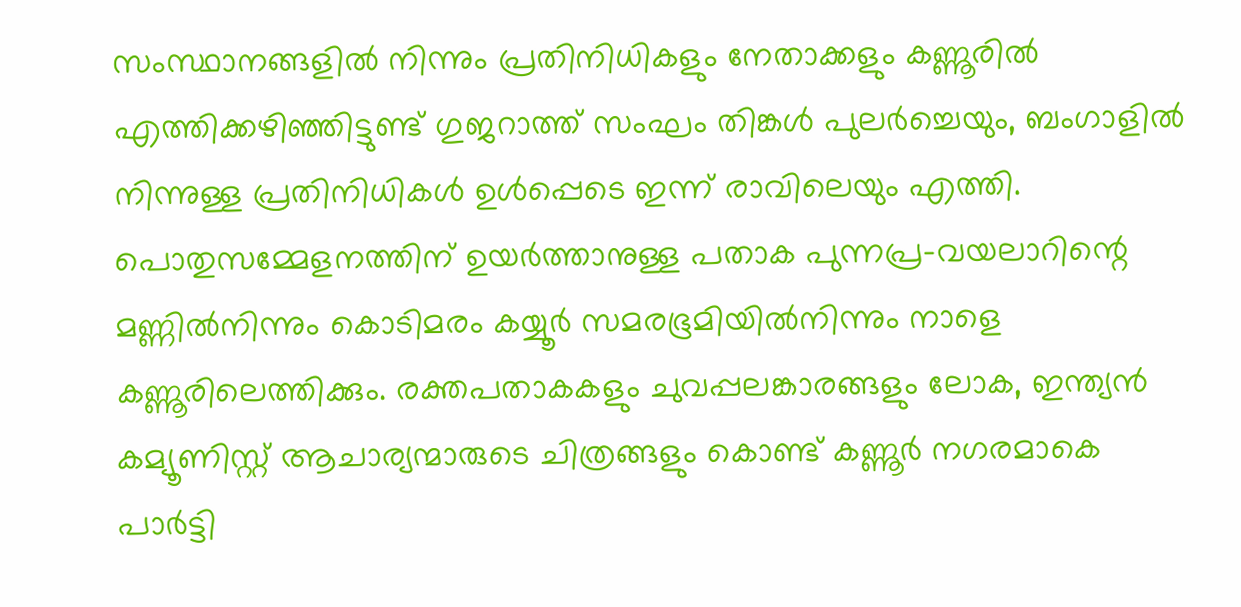സംസ്ഥാനങ്ങളില്‍ നിന്നും പ്രതിനിധികളും നേതാക്കളും കണ്ണൂരില്‍ എത്തിക്കഴിഞ്ഞിട്ടുണ്ട് ഗുജറാത്ത് സംഘം തിങ്കള്‍ പുലര്‍ച്ചെയും, ബംഗാളില്‍ നിന്നുള്ള പ്രതിനിധികള്‍ ഉള്‍പ്പെടെ ഇന്ന് രാവിലെയും എത്തി. പൊതുസമ്മേളനത്തിന് ഉയര്‍ത്താനുള്ള പതാക പുന്നപ്ര-വയലാറിന്റെ മണ്ണില്‍നിന്നും കൊടിമരം കയ്യൂര്‍ സമരഭൂമിയില്‍നിന്നും നാളെ കണ്ണൂരിലെത്തിക്കും. രക്തപതാകകളും ചുവപ്പലങ്കാരങ്ങളും ലോക, ഇന്ത്യന്‍ കമ്യൂണിസ്റ്റ് ആചാര്യന്മാരുടെ ചിത്രങ്ങളും കൊണ്ട് കണ്ണൂര്‍ നഗരമാകെ പാര്‍ട്ടി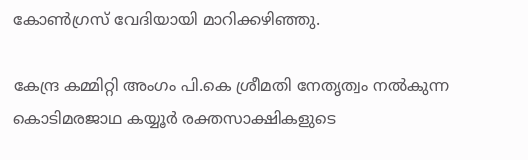കോണ്‍ഗ്രസ് വേദിയായി മാറിക്കഴിഞ്ഞു.

കേന്ദ്ര കമ്മിറ്റി അംഗം പി.കെ ശ്രീമതി നേതൃത്വം നല്‍കുന്ന കൊടിമരജാഥ കയ്യൂര്‍ രക്തസാക്ഷികളുടെ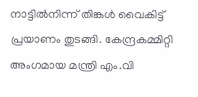നാട്ടില്‍നിന്ന് തിങ്കള്‍ വൈകിട്ട് പ്രയാണം തുടങ്ങി. കേന്ദ്രകമ്മിറ്റി അംഗമായ മന്ത്രി എം.വി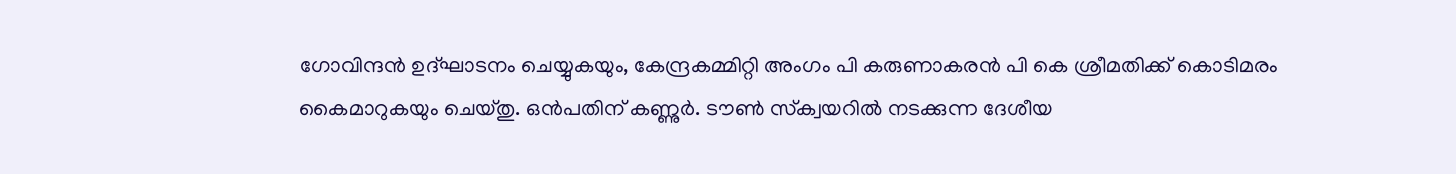ഗോവിന്ദന്‍ ഉദ്ഘാടനം ചെയ്യുകയും, കേന്ദ്രകമ്മിറ്റി അംഗം പി കരുണാകരന്‍ പി കെ ശ്രീമതിക്ക് കൊടിമരം കൈമാറുകയും ചെയ്തു. ഒന്‍പതിന് കണ്ണുര്‍. ടൗണ്‍ സ്‌ക്വയറില്‍ നടക്കുന്ന ദേശീയ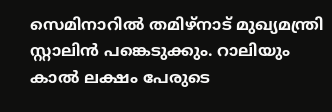സെമിനാറില്‍ തമിഴ്നാട് മുഖ്യമന്ത്രി സ്റ്റാലിന്‍ പങ്കെടുക്കും. റാലിയും കാല്‍ ലക്ഷം പേരുടെ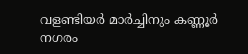വളണ്ടിയര്‍ മാര്‍ച്ചിനും കണ്ണൂര്‍ നഗരം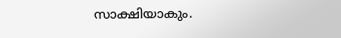സാക്ഷിയാകും.